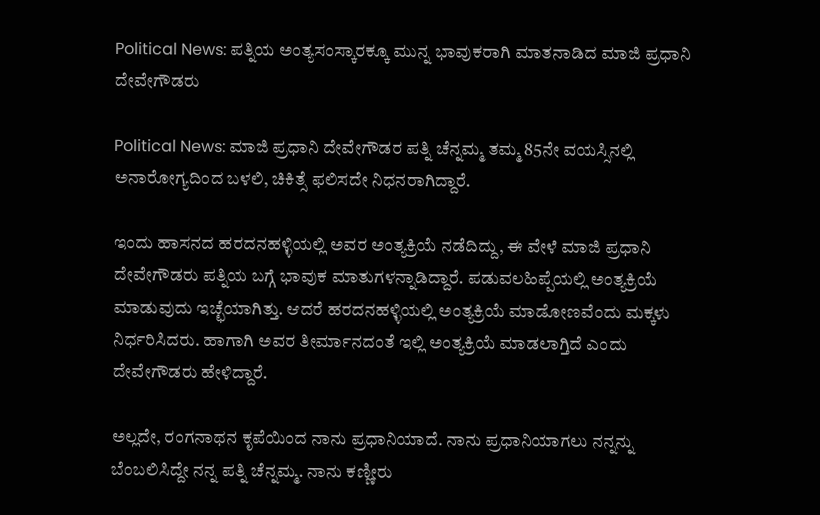Political News: ಪತ್ನಿಯ ಅಂತ್ಯಸಂಸ್ಕಾರಕ್ಕೂ ಮುನ್ನ ಭಾವುಕರಾಗಿ ಮಾತನಾಡಿದ ಮಾಜಿ ಪ್ರಧಾನಿ ದೇವೇಗೌಡರು

Political News: ಮಾಜಿ ಪ್ರಧಾನಿ ದೇವೇಗೌಡರ ಪತ್ನಿ ಚೆನ್ನಮ್ಮ ತಮ್ಮ 85ನೇ ವಯಸ್ಸಿನಲ್ಲಿ ಅನಾರೋಗ್ಯದಿಂದ ಬಳಲಿ, ಚಿಕಿತ್ಸೆ ಫಲಿಸದೇ ನಿಧನರಾಗಿದ್ದಾರೆ.

ಇಂದು ಹಾಸನದ ಹರದನಹಳ್ಳಿಯಲ್ಲಿ ಅವರ ಅಂತ್ಯಕ್ರಿಯೆ ನಡೆದಿದ್ದು, ಈ ವೇಳೆ ಮಾಜಿ ಪ್ರಧಾನಿ ದೇವೇಗೌಡರು ಪತ್ನಿಯ ಬಗ್ಗೆ ಭಾವುಕ ಮಾತುಗಳನ್ನಾಡಿದ್ದಾರೆ. ಪಡುವಲಹಿಪ್ಪೆಯಲ್ಲಿ ಅಂತ್ಯಕ್ರಿಯೆ ಮಾಡುವುದು ಇಚ್ಛೆಯಾಗಿತ್ತು. ಆದರೆ ಹರದನಹಳ್ಳಿಯಲ್ಲಿ ಅಂತ್ಯಕ್ರಿಯೆ ಮಾಡೋಣವೆಂದು ಮಕ್ಕಳು ನಿರ್ಧರಿಸಿದರು. ಹಾಗಾಗಿ ಅವರ ತೀರ್ಮಾನದಂತೆ ಇಲ್ಲಿ ಅಂತ್ಯಕ್ರಿಯೆ ಮಾಡಲಾಗ್ತಿದೆ ಎಂದು ದೇವೇಗೌಡರು ಹೇಳಿದ್ದಾರೆ.

ಅಲ್ಲದೇ, ರಂಗನಾಥನ ಕೃಪೆಯಿಂದ ನಾನು ಪ್ರಧಾನಿಯಾದೆ. ನಾನು ಪ್ರಧಾನಿಯಾಗಲು ನನ್ನನ್ನು ಬೆಂಬಲಿಸಿದ್ದೇ ನನ್ನ ಪತ್ನಿ ಚೆನ್ನಮ್ಮ. ನಾನು ಕಣ್ಣೀರು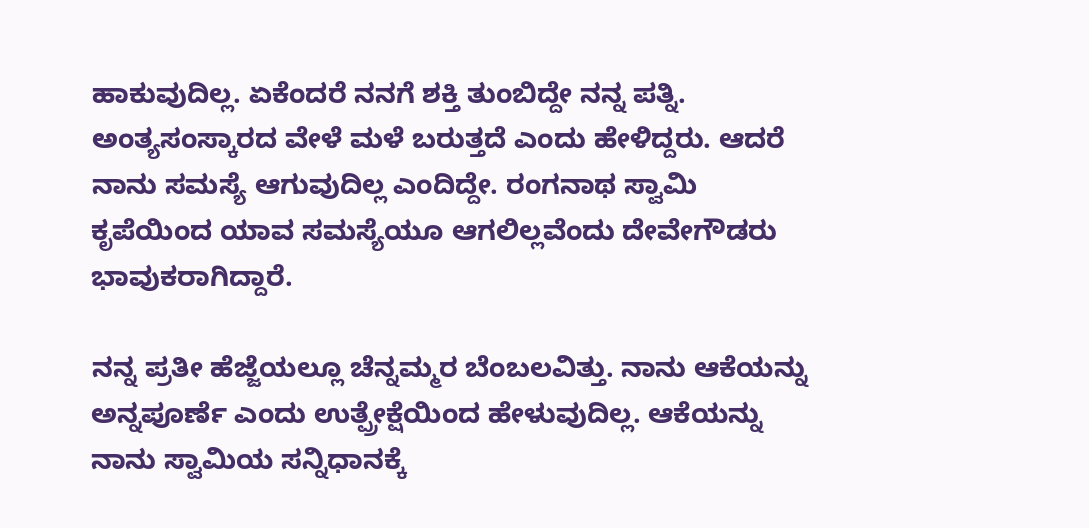ಹಾಕುವುದಿಲ್ಲ. ಏಕೆಂದರೆ ನನಗೆ ಶಕ್ತಿ ತುಂಬಿದ್ದೇ ನನ್ನ ಪತ್ನಿ. ಅಂತ್ಯಸಂಸ್ಕಾರದ ವೇಳೆ ಮಳೆ ಬರುತ್ತದೆ ಎಂದು ಹೇಳಿದ್ದರು. ಆದರೆ ನಾನು ಸಮಸ್ಯೆ ಆಗುವುದಿಲ್ಲ ಎಂದಿದ್ದೇ. ರಂಗನಾಥ ಸ್ವಾಮಿ ಕೃಪೆಯಿಂದ ಯಾವ ಸಮಸ್ಯೆಯೂ ಆಗಲಿಲ್ಲವೆಂದು ದೇವೇಗೌಡರು ಭಾವುಕರಾಗಿದ್ದಾರೆ.

ನನ್ನ ಪ್ರತೀ ಹೆಜ್ಜೆಯಲ್ಲೂ ಚೆನ್ನಮ್ಮರ ಬೆಂಬಲವಿತ್ತು. ನಾನು ಆಕೆಯನ್ನು ಅನ್ನಪೂರ್ಣೆ ಎಂದು ಉತ್ಪ್ರೇಕ್ಷೆಯಿಂದ ಹೇಳುವುದಿಲ್ಲ. ಆಕೆಯನ್ನು ನಾನು ಸ್ವಾಮಿಯ ಸನ್ನಿಧಾನಕ್ಕೆ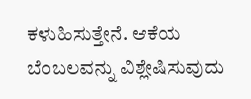ಕಳುಹಿಸುತ್ತೇನೆ. ಆಕೆಯ ಬೆಂಬಲವನ್ನು ವಿಶ್ಲೇಷಿಸುವುದು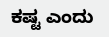ಕಷ್ಟ ಎಂದು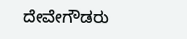ದೇವೇಗೌಡರು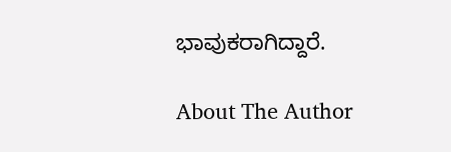ಭಾವುಕರಾಗಿದ್ದಾರೆ.

About The Author